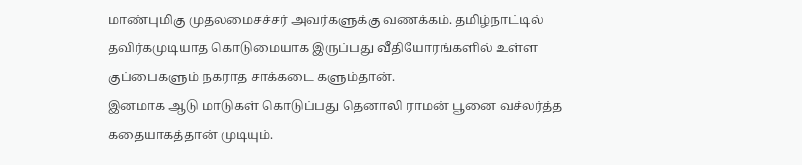மாண்புமிகு முதலமைசச்சர் அவர்களுக்கு வணக்கம். தமிழ்நாட்டில் தவிர்கமுடியாத கொடுமையாக இருப்பது வீதியோரங்களில் உள்ள குப்பைகளும் நகராத சாக்கடை களும்தான்.
இனமாக ஆடு மாடுகள் கொடுப்பது தெனாலி ராமன் பூனை வச்லர்த்த கதையாகத்தான் முடியும்.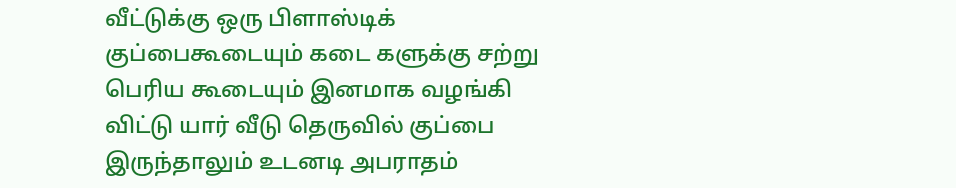வீட்டுக்கு ஒரு பிளாஸ்டிக் குப்பைகூடையும் கடை களுக்கு சற்று பெரிய கூடையும் இனமாக வழங்கி விட்டு யார் வீடு தெருவில் குப்பை இருந்தாலும் உடனடி அபராதம்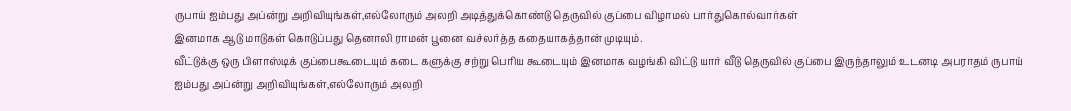ருபாய் ஐம்பது அப்ன்று அறிவியுங்கள்,எல்லோரும் அலறி அடித்துக்கொண்டு தெருவில் குப்பை விழாமல் பார்துகொல்வார்கள்
இனமாக ஆடு மாடுகள் கொடுப்பது தெனாலி ராமன் பூனை வச்லர்த்த கதையாகத்தான் முடியும்.
வீட்டுக்கு ஒரு பிளாஸ்டிக் குப்பைகூடையும் கடை களுக்கு சற்று பெரிய கூடையும் இனமாக வழங்கி விட்டு யார் வீடு தெருவில் குப்பை இருந்தாலும் உடனடி அபராதம் ருபாய் ஐம்பது அப்ன்று அறிவியுங்கள்,எல்லோரும் அலறி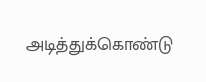அடித்துக்கொண்டு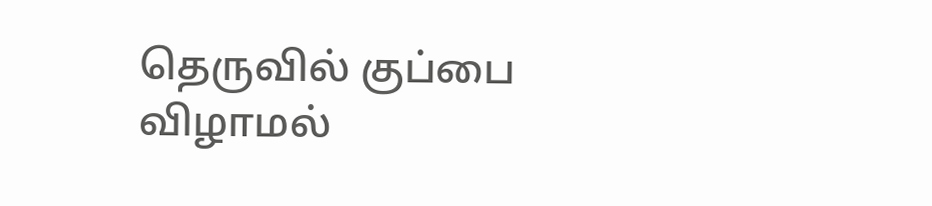தெருவில் குப்பை விழாமல்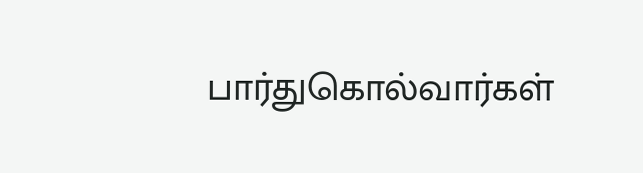பார்துகொல்வார்கள்